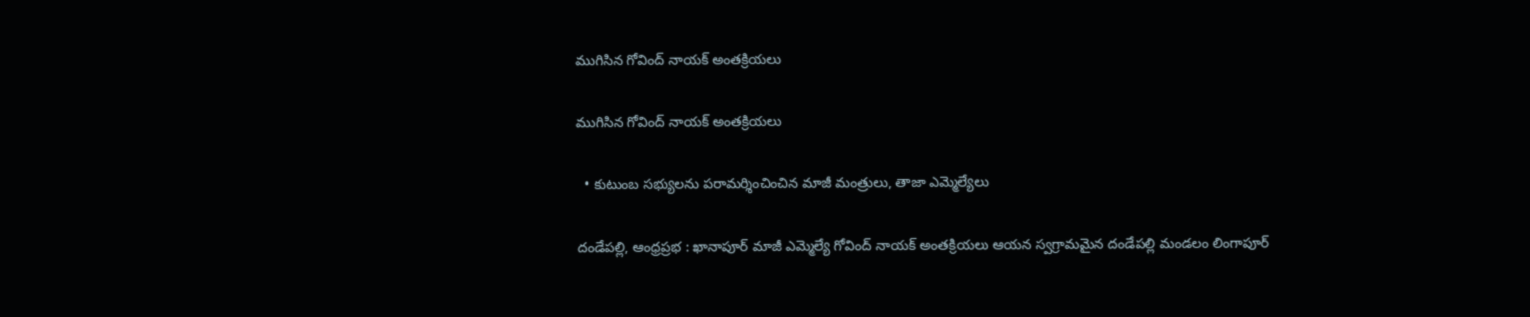ముగిసిన గోవింద్ నాయక్ అంతక్రియలు

ముగిసిన గోవింద్ నాయక్ అంతక్రియలు

  • కుటుంబ సభ్యులను పరామర్శించించిన మాజీ మంత్రులు, తాజా ఎమ్మెల్యేలు

దండేపల్లి, ఆంధ్రప్రభ : ఖానాపూర్ మాజీ ఎమ్మెల్యే గోవింద్ నాయక్ అంతక్రియలు ఆయన స్వగ్రామమైన దండేపల్లి మండలం లింగాపూర్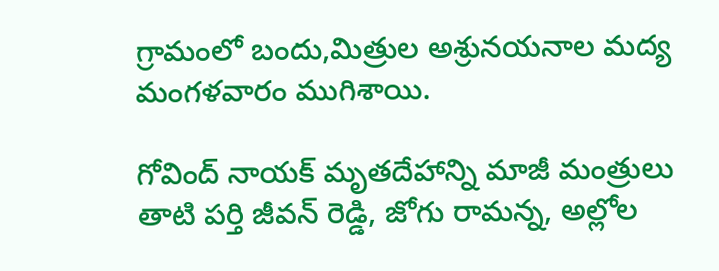గ్రామంలో బందు,మిత్రుల అశ్రునయనాల మద్య మంగళవారం ముగిశాయి.

గోవింద్ నాయక్ మృతదేహాన్ని మాజీ మంత్రులు తాటి పర్తి జీవన్ రెడ్డి, జోగు రామన్న, అల్లోల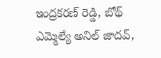ఇంద్రకరణ్ రెడ్డి, బోథ్ ఎమ్మెల్యే అనిల్ జాదవ్,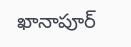ఖానాపూర్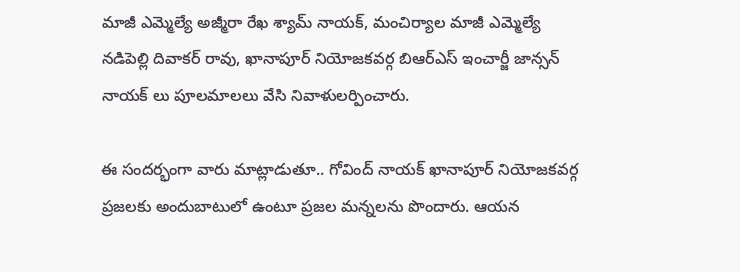మాజీ ఎమ్మెల్యే అజ్మీరా రేఖ శ్యామ్ నాయక్, మంచిర్యాల మాజీ ఎమ్మెల్యే నడిపెల్లి దివాకర్ రావు, ఖానాపూర్ నియోజకవర్గ బిఆర్ఎస్ ఇంచార్జీ జాన్సన్ నాయక్ లు పూలమాలలు వేసి నివాళులర్పించారు.

ఈ సందర్భంగా వారు మాట్లాడుతూ.. గోవింద్ నాయక్ ఖానాపూర్ నియోజకవర్గ ప్రజలకు అందుబాటులో ఉంటూ ప్రజల మన్నలను పొందారు. ఆయన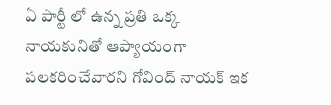ఏ పార్టీ లో ఉన్న ప్రతి ఒక్క నాయకునితో ఆప్యాయంగా పలకరించేవారని గోవింద్ నాయక్ ఇక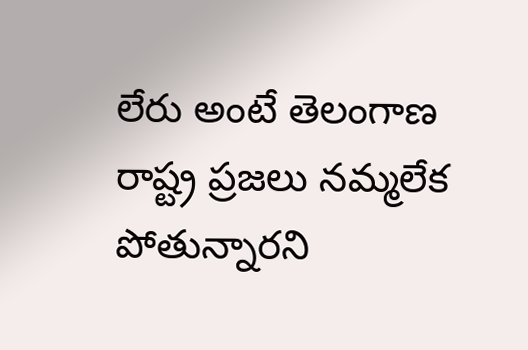లేరు అంటే తెలంగాణ రాష్ట్ర ప్రజలు నమ్మలేక పోతున్నారని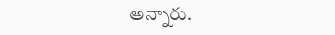అన్నారు.